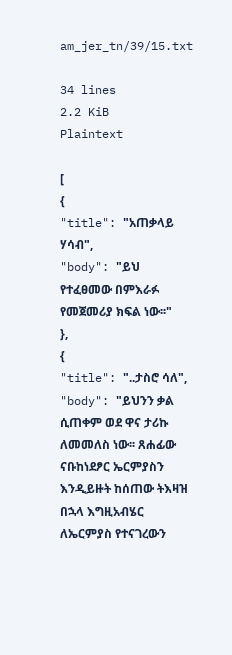am_jer_tn/39/15.txt

34 lines
2.2 KiB
Plaintext

[
{
"title": "አጠቃላይ ሃሳብ",
"body": "ይህ የተፈፀመው በምእራፉ የመጀመሪያ ክፍል ነው፡፡"
},
{
"title": "..ታስሮ ሳለ",
"body": "ይህንን ቃል ሲጠቀም ወደ ዋና ታሪኩ ለመመለስ ነው፡፡ ጸሐፊው ናቡከነደፆር ኤርምያስን እንዲይዙት ከሰጠው ትእዛዝ በኋላ እግዚአብሄር ለኤርምያስ የተናገረውን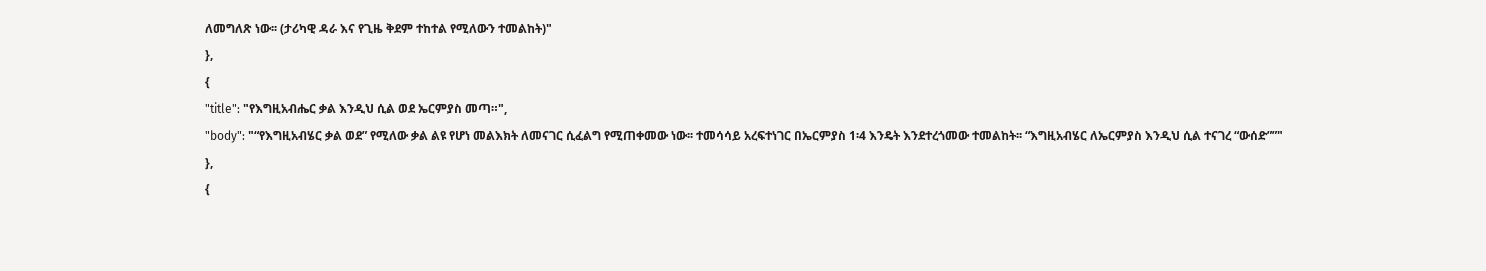ለመግለጽ ነው፡፡ (ታሪካዊ ዳራ እና የጊዜ ቅደም ተከተል የሚለውን ተመልከት)"
},
{
"title": "የእግዚአብሔር ቃል እንዲህ ሲል ወደ ኤርምያስ መጣ።",
"body": "“የእግዚአብሄር ቃል ወደ” የሚለው ቃል ልዩ የሆነ መልእክት ለመናገር ሲፈልግ የሚጠቀመው ነው፡፡ ተመሳሳይ አረፍተነገር በኤርምያስ 1፡4 እንዴት እንደተረጎመው ተመልከት፡፡ “እግዚአብሄር ለኤርምያስ እንዲህ ሲል ተናገረ “ውሰድ””"
},
{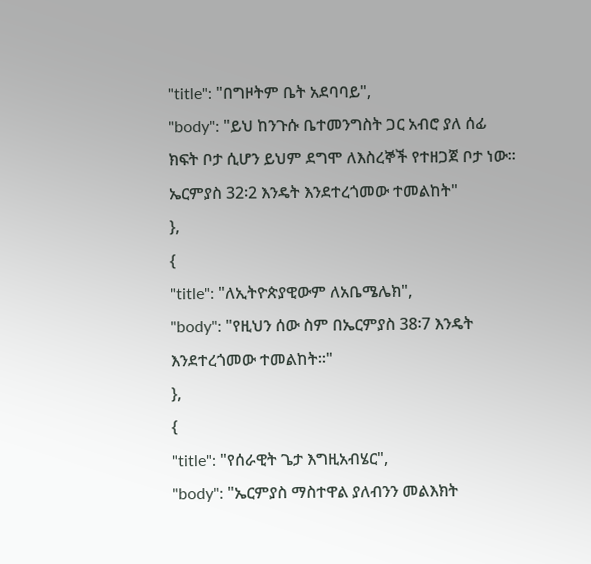"title": "በግዞትም ቤት አደባባይ",
"body": "ይህ ከንጉሱ ቤተመንግስት ጋር አብሮ ያለ ሰፊ ክፍት ቦታ ሲሆን ይህም ደግሞ ለእስረኞች የተዘጋጀ ቦታ ነው፡፡ ኤርምያስ 32፡2 እንዴት እንደተረጎመው ተመልከት"
},
{
"title": "ለኢትዮጵያዊውም ለአቤሜሌክ",
"body": "የዚህን ሰው ስም በኤርምያስ 38፡7 እንዴት እንደተረጎመው ተመልከት፡፡"
},
{
"title": "የሰራዊት ጌታ እግዚአብሄር",
"body": "ኤርምያስ ማስተዋል ያለብንን መልእክት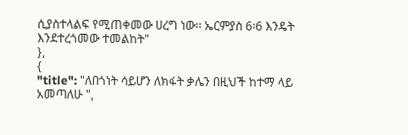ሲያስተላልፍ የሚጠቀመው ሀረግ ነው፡፡ ኤርምያስ 6፡6 እንዴት እንደተረጎመው ተመልከት"
},
{
"title": "ለበጎነት ሳይሆን ለክፋት ቃሌን በዚህች ከተማ ላይ አመጣለሁ ",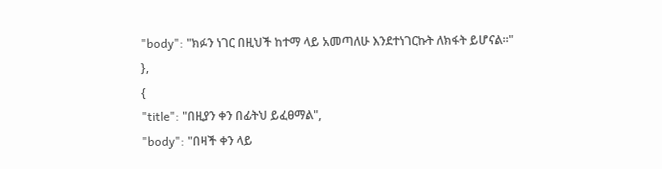"body": "ክፉን ነገር በዚህች ከተማ ላይ አመጣለሁ እንደተነገርኩት ለክፋት ይሆናል፡፡"
},
{
"title": "በዚያን ቀን በፊትህ ይፈፀማል",
"body": "በዛች ቀን ላይ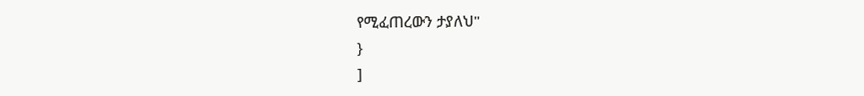የሚፈጠረውን ታያለህ"
}
]